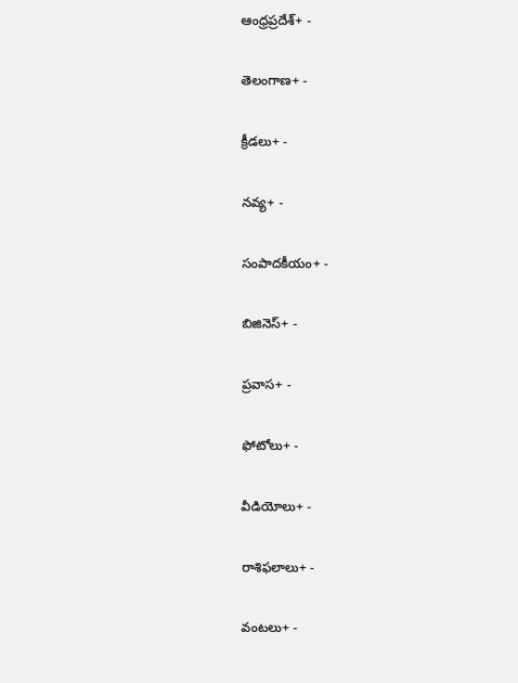ఆంధ్రప్రదేశ్+ -

తెలంగాణ+ -

క్రీడలు+ -

నవ్య+ -

సంపాదకీయం+ -

బిజినెస్+ -

ప్రవాస+ -

ఫోటోలు+ -

వీడియోలు+ -

రాశిఫలాలు+ -

వంటలు+ -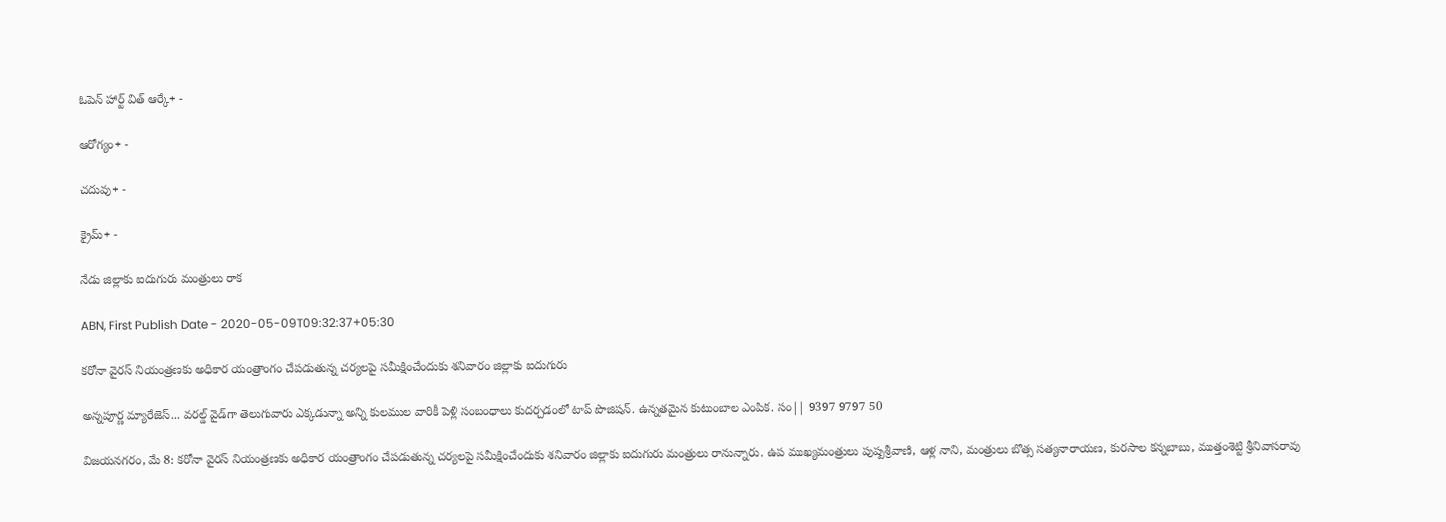ఓపెన్ హార్ట్ విత్ ఆర్కే+ -

ఆరోగ్యం+ -

చదువు+ -

క్రైమ్+ -

నేడు జిల్లాకు ఐదుగురు మంత్రులు రాక

ABN, First Publish Date - 2020-05-09T09:32:37+05:30

కరోనా వైరస్‌ నియంత్రణకు అధికార యంత్రాంగం చేపడుతున్న చర్యలపై సమీక్షించేందుకు శనివారం జిల్లాకు ఐదుగురు

అన్నపూర్ణ మ్యారేజెస్... వరల్డ్ వైడ్‌గా తెలుగువారు ఎక్కడున్నా అన్ని కులముల వారికీ పెళ్లి సంబంధాలు కుదర్చడంలో టాప్ పొజిషన్. ఉన్నతమైన కుటుంబాల ఎంపిక. సం|| 9397 9797 50

విజయనగరం, మే 8: కరోనా వైరస్‌ నియంత్రణకు అధికార యంత్రాంగం చేపడుతున్న చర్యలపై సమీక్షించేందుకు శనివారం జిల్లాకు ఐదుగురు మంత్రులు రానున్నారు. ఉప ముఖ్యమంత్రులు పుష్పశ్రీవాణి, ఆళ్ల నాని, మంత్రులు బొత్స సత్యనారాయణ, కురసాల కన్నబాబు, ముత్తంశెట్టి శ్రీనివాసరావు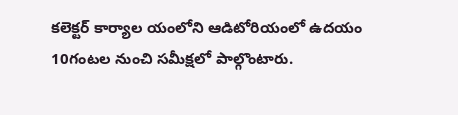కలెక్టర్‌ కార్యాల యంలోని ఆడిటోరియంలో ఉదయం 10గంటల నుంచి సమీక్షలో పాల్గొంటారు.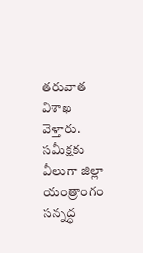తరువాత విశాఖ వెళ్తారు. సమీక్షకు వీలుగా జిల్లా యంత్రాంగం సన్నద్ధ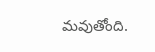మవుతోంది.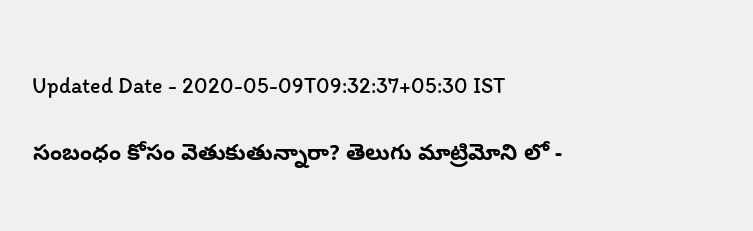Updated Date - 2020-05-09T09:32:37+05:30 IST

సంబంధం కోసం వెతుకుతున్నారా? తెలుగు మాట్రిమోని లో -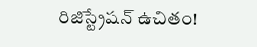రిజిస్ట్రేషన్ ఉచితం!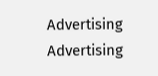Advertising
Advertising